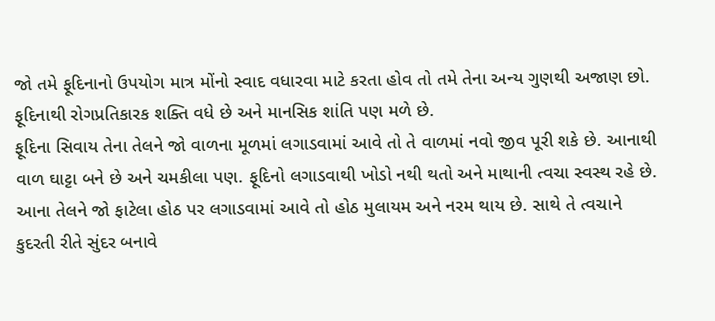જો તમે ફૂદિનાનો ઉપયોગ માત્ર મોંનો સ્વાદ વધારવા માટે કરતા હોવ તો તમે તેના અન્ય ગુણથી અજાણ છો. ફૂદિનાથી રોગપ્રતિકારક શક્તિ વધે છે અને માનસિક શાંતિ પણ મળે છે.
ફૂદિના સિવાય તેના તેલને જો વાળના મૂળમાં લગાડવામાં આવે તો તે વાળમાં નવો જીવ પૂરી શકે છે. આનાથી વાળ ઘાટ્ટા બને છે અને ચમકીલા પણ. ફૂદિનો લગાડવાથી ખોડો નથી થતો અને માથાની ત્વચા સ્વસ્થ રહે છે.
આના તેલને જો ફાટેલા હોઠ પર લગાડવામાં આવે તો હોઠ મુલાયમ અને નરમ થાય છે. સાથે તે ત્વચાને કુદરતી રીતે સુંદર બનાવે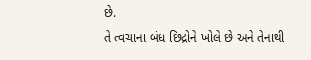છે.
તે ત્વચાના બંધ છિદ્રોને ખોલે છે અને તેનાથી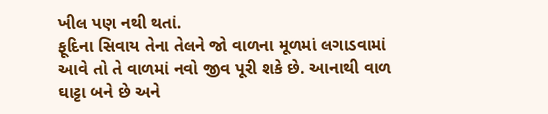ખીલ પણ નથી થતાં.
ફૂદિના સિવાય તેના તેલને જો વાળના મૂળમાં લગાડવામાં આવે તો તે વાળમાં નવો જીવ પૂરી શકે છે. આનાથી વાળ ઘાટ્ટા બને છે અને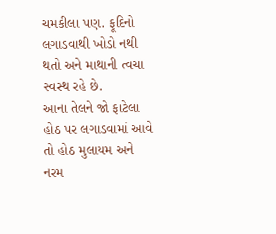ચમકીલા પણ. ફૂદિનો લગાડવાથી ખોડો નથી થતો અને માથાની ત્વચા સ્વસ્થ રહે છે.
આના તેલને જો ફાટેલા હોઠ પર લગાડવામાં આવે તો હોઠ મુલાયમ અને નરમ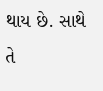થાય છે. સાથે તે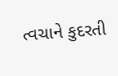ત્વચાને કુદરતી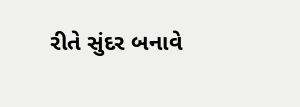રીતે સુંદર બનાવે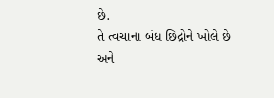છે.
તે ત્વચાના બંધ છિદ્રોને ખોલે છે અને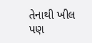તેનાથી ખીલ પણ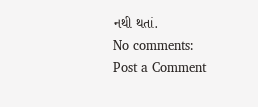નથી થતાં.
No comments:
Post a Comment